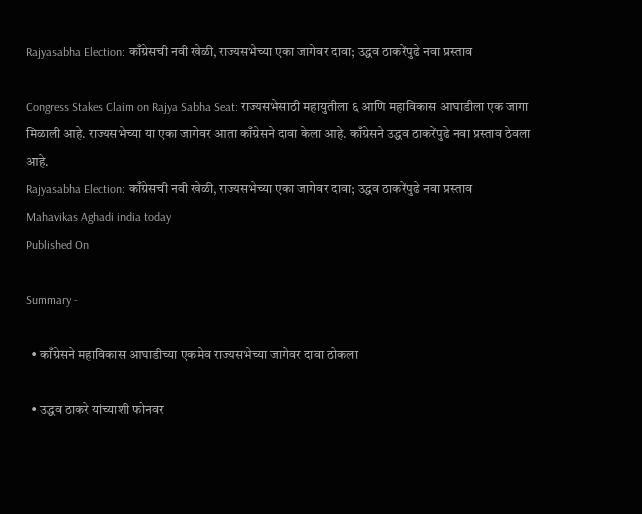Rajyasabha Election: काँग्रेसची नवी खेळी, राज्यसभेच्या एका जागेवर दावा; उद्धव ठाकरेंपुढे नवा प्रस्ताव

Congress Stakes Claim on Rajya Sabha Seat: राज्यसभेसाठी महायुतीला ६ आणि महाविकास आघाडीला एक जागा मिळाली आहे. राज्यसभेच्या या एका जागेवर आता काँग्रेसने दावा केला आहे. काँग्रेसने उद्धव ठाकरेंपुढे नवा प्रस्ताव ठेवला आहे.
Rajyasabha Election: काँग्रेसची नवी खेळी, राज्यसभेच्या एका जागेवर दावा; उद्धव ठाकरेंपुढे नवा प्रस्ताव
Mahavikas Aghadi india today
Published On

Summary -

  • काँग्रेसने महाविकास आघाडीच्या एकमेव राज्यसभेच्या जागेवर दावा ठोकला

  • उद्धव ठाकरे यांच्याशी फोनवर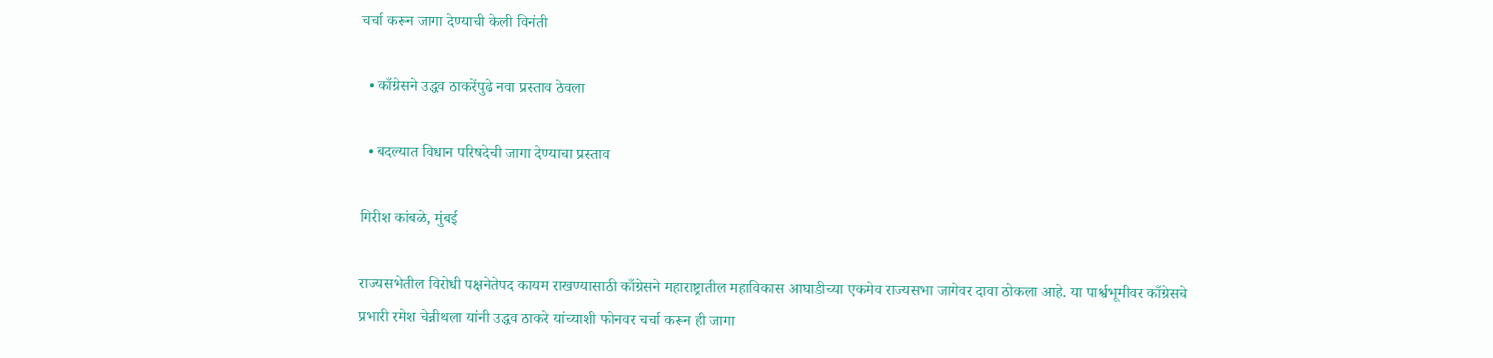चर्चा करून जागा देण्याची केली विनंती

  • काँग्रेसने उद्धव ठाकरेंपुढे नवा प्रस्ताव ठेवला

  • बदल्यात विधान परिषदेची जागा देण्याचा प्रस्ताव

गिरीश कांबळे, मुंबई

राज्यसभेतील विरोधी पक्षनेतेपद कायम राखण्यासाठी काँग्रेसने महाराष्ट्रातील महाविकास आघाडीच्या एकमेव राज्यसभा जागेवर दावा ठोकला आहे. या पार्श्वभूमीवर काँग्रेसचे प्रभारी रमेश चेन्नीथला यांनी उद्धव ठाकरे यांच्याशी फोनवर चर्चा करून ही जागा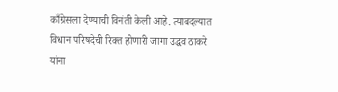काँग्रेसला देण्याची विनंती केली आहे. त्याबदल्यात विधान परिषदेची रिक्त होणारी जागा उद्धव ठाकरे यांना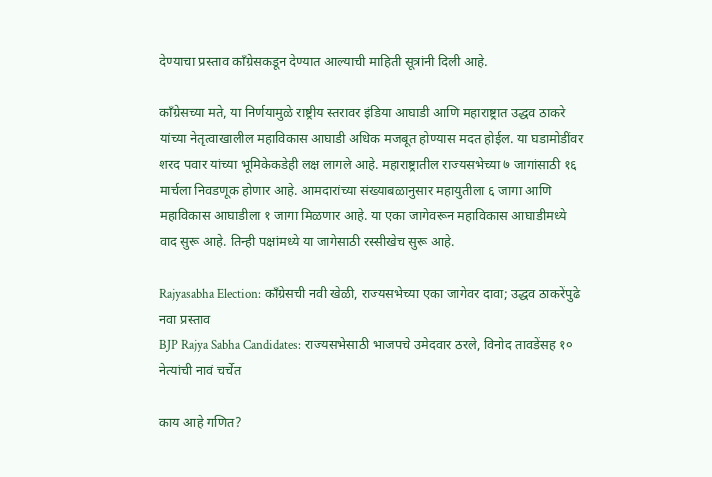देण्याचा प्रस्ताव काँग्रेसकडून देण्यात आल्याची माहिती सूत्रांनी दिली आहे.

काँग्रेसच्या मते, या निर्णयामुळे राष्ट्रीय स्तरावर इंडिया आघाडी आणि महाराष्ट्रात उद्धव ठाकरे यांच्या नेतृत्वाखालील महाविकास आघाडी अधिक मजबूत होण्यास मदत होईल. या घडामोडींवर शरद पवार यांच्या भूमिकेकडेही लक्ष लागले आहे. महाराष्ट्रातील राज्यसभेच्या ७ जागांसाठी १६ मार्चला निवडणूक होणार आहे. आमदारांच्या संख्याबळानुसार महायुतीला ६ जागा आणि महाविकास आघाडीला १ जागा मिळणार आहे. या एका जागेवरून महाविकास आघाडीमध्ये वाद सुरू आहे. तिन्ही पक्षांमध्ये या जागेसाठी रस्सीखेच सुरू आहे.

Rajyasabha Election: काँग्रेसची नवी खेळी, राज्यसभेच्या एका जागेवर दावा; उद्धव ठाकरेंपुढे नवा प्रस्ताव
BJP Rajya Sabha Candidates: राज्यसभेसाठी भाजपचे उमेदवार ठरले, विनोद तावडेंसह १० नेत्यांची नावं चर्चेत

काय आहे गणित?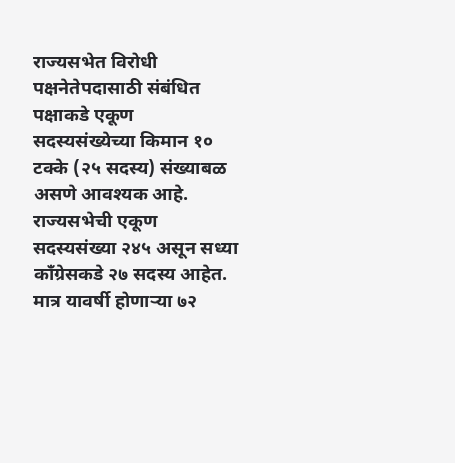राज्यसभेत विरोधी पक्षनेतेपदासाठी संबंधित पक्षाकडे एकूण सदस्यसंख्येच्या किमान १० टक्के (२५ सदस्य) संख्याबळ असणे आवश्यक आहे. राज्यसभेची एकूण सदस्यसंख्या २४५ असून सध्या काँग्रेसकडे २७ सदस्य आहेत. मात्र यावर्षी होणाऱ्या ७२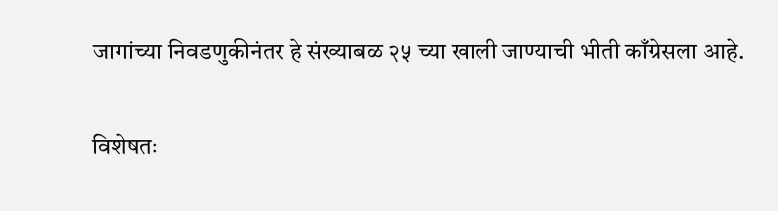जागांच्या निवडणुकीनंतर हे संख्याबळ २५ च्या खाली जाण्याची भीती काँग्रेसला आहे.

विशेषतः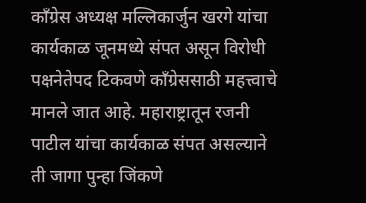काँग्रेस अध्यक्ष मल्लिकार्जुन खरगे यांचा कार्यकाळ जूनमध्ये संपत असून विरोधी पक्षनेतेपद टिकवणे काँग्रेससाठी महत्त्वाचे मानले जात आहे. महाराष्ट्रातून रजनी पाटील यांचा कार्यकाळ संपत असल्याने ती जागा पुन्हा जिंकणे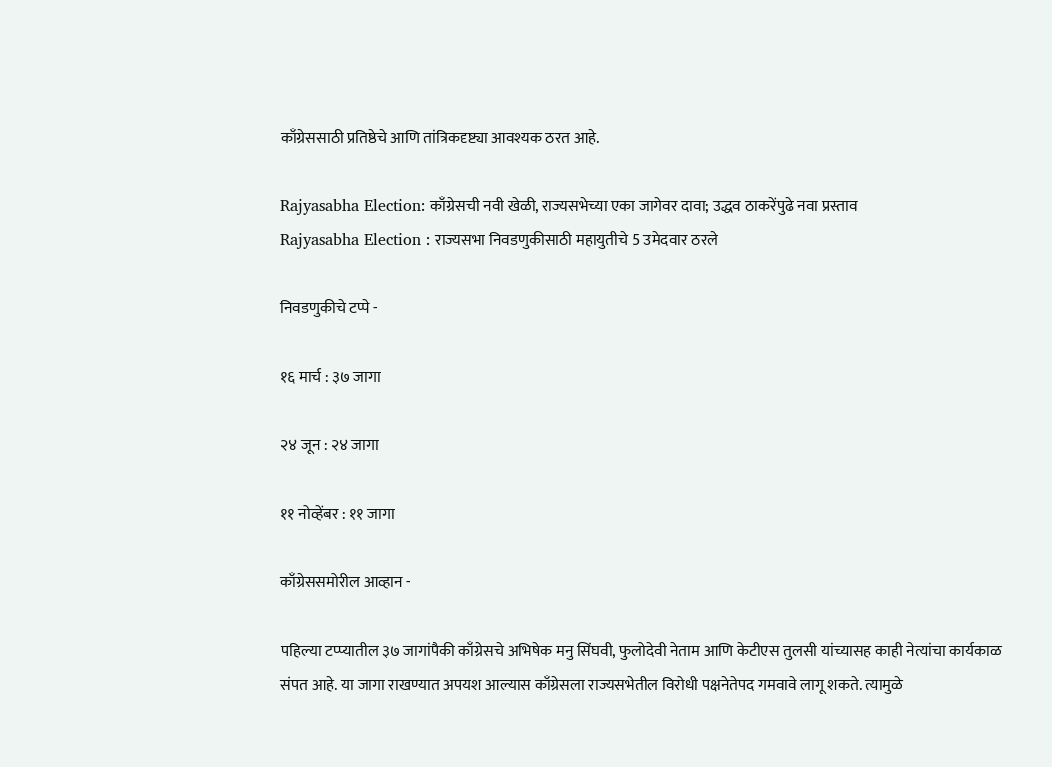काँग्रेससाठी प्रतिष्ठेचे आणि तांत्रिकदृष्ट्या आवश्यक ठरत आहे.

Rajyasabha Election: काँग्रेसची नवी खेळी, राज्यसभेच्या एका जागेवर दावा; उद्धव ठाकरेंपुढे नवा प्रस्ताव
Rajyasabha Election : राज्यसभा निवडणुकीसाठी महायुतीचे 5 उमेदवार ठरले

निवडणुकीचे टप्पे -

१६ मार्च : ३७ जागा

२४ जून : २४ जागा

११ नोव्हेंबर : ११ जागा

काँग्रेससमोरील आव्हान -

पहिल्या टप्प्यातील ३७ जागांपैकी काँग्रेसचे अभिषेक मनु सिंघवी, फुलोदेवी नेताम आणि केटीएस तुलसी यांच्यासह काही नेत्यांचा कार्यकाळ संपत आहे. या जागा राखण्यात अपयश आल्यास काँग्रेसला राज्यसभेतील विरोधी पक्षनेतेपद गमवावे लागू शकते. त्यामुळे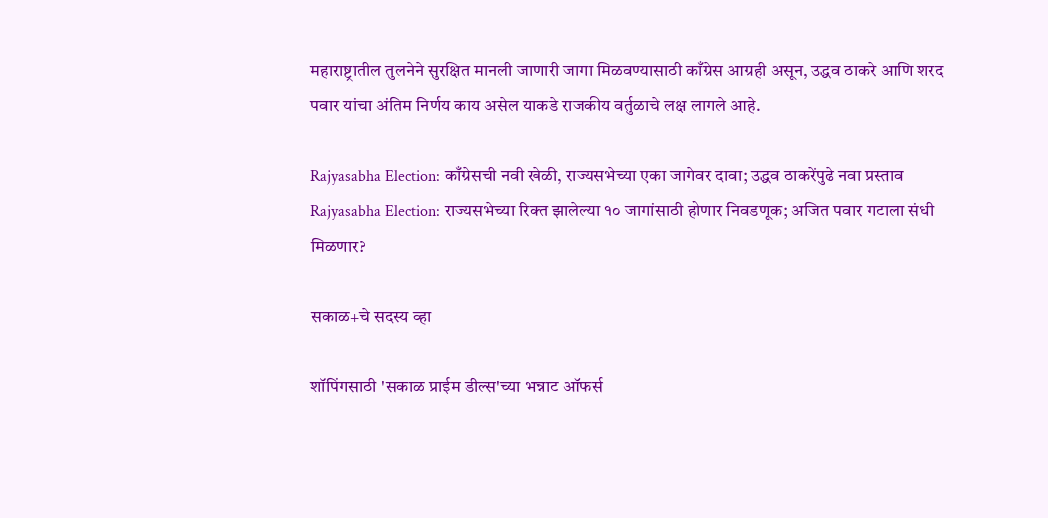महाराष्ट्रातील तुलनेने सुरक्षित मानली जाणारी जागा मिळवण्यासाठी काँग्रेस आग्रही असून, उद्धव ठाकरे आणि शरद पवार यांचा अंतिम निर्णय काय असेल याकडे राजकीय वर्तुळाचे लक्ष लागले आहे.

Rajyasabha Election: काँग्रेसची नवी खेळी, राज्यसभेच्या एका जागेवर दावा; उद्धव ठाकरेंपुढे नवा प्रस्ताव
Rajyasabha Election: राज्यसभेच्या रिक्त झालेल्या १० जागांसाठी होणार निवडणूक; अजित पवार गटाला संधी मिळणार?

सकाळ+चे सदस्य व्हा

शॉपिंगसाठी 'सकाळ प्राईम डील्स'च्या भन्नाट ऑफर्स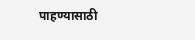पाहण्यासाठी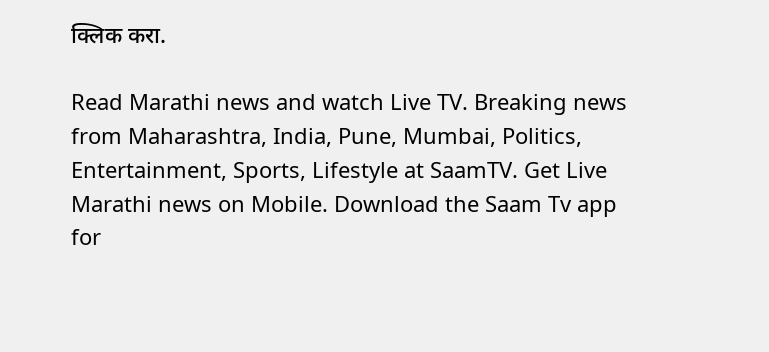क्लिक करा.

Read Marathi news and watch Live TV. Breaking news from Maharashtra, India, Pune, Mumbai, Politics, Entertainment, Sports, Lifestyle at SaamTV. Get Live Marathi news on Mobile. Download the Saam Tv app for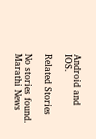Android and IOS.

Related Stories

No stories found.
Marathi News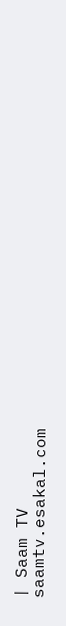| Saam TV
saamtv.esakal.com